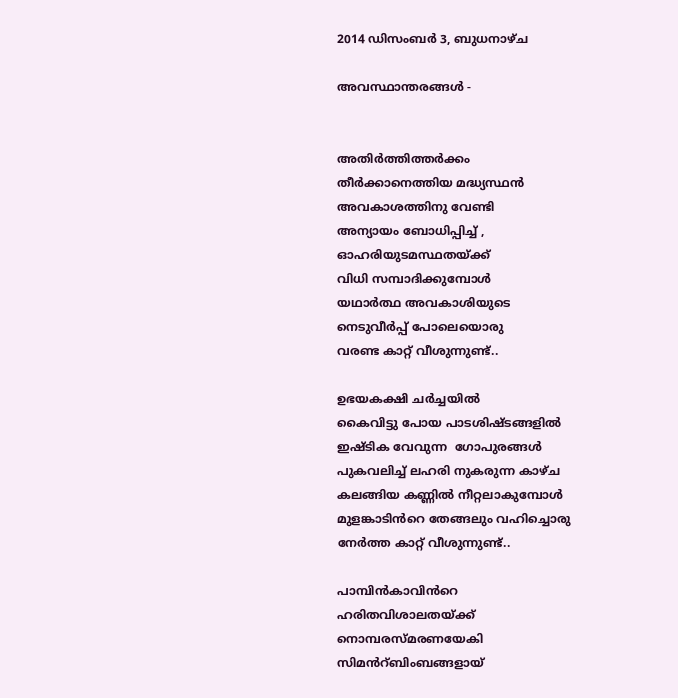2014 ഡിസംബർ 3, ബുധനാഴ്‌ച

അവസ്ഥാന്തരങ്ങൾ -


അതിർത്തിത്തർക്കം
തീർക്കാനെത്തിയ മദ്ധ്യസ്ഥൻ
അവകാശത്തിനു വേണ്ടി
അന്യായം ബോധിപ്പിച്ച് ,
ഓഹരിയുടമസ്ഥതയ്ക്ക്
വിധി സമ്പാദിക്കുമ്പോൾ
യഥാർത്ഥ അവകാശിയുടെ
നെടുവീർപ്പ് പോലെയൊരു
വരണ്ട കാറ്റ് വീശുന്നുണ്ട്..

ഉഭയകക്ഷി ചർച്ചയിൽ
കൈവിട്ടു പോയ പാടശിഷ്ടങ്ങളിൽ
ഇഷ്ടിക വേവുന്ന  ഗോപുരങ്ങൾ
പുകവലിച്ച് ലഹരി നുകരുന്ന കാഴ്ച
കലങ്ങിയ കണ്ണിൽ നീറ്റലാകുമ്പോൾ
മുളങ്കാടിൻറെ തേങ്ങലും വഹിച്ചൊരു
നേർത്ത കാറ്റ് വീശുന്നുണ്ട്..

പാമ്പിൻകാവിൻറെ
ഹരിതവിശാലതയ്ക്ക്
നൊമ്പരസ്മരണയേകി
സിമൻറ്ബിംബങ്ങളായ്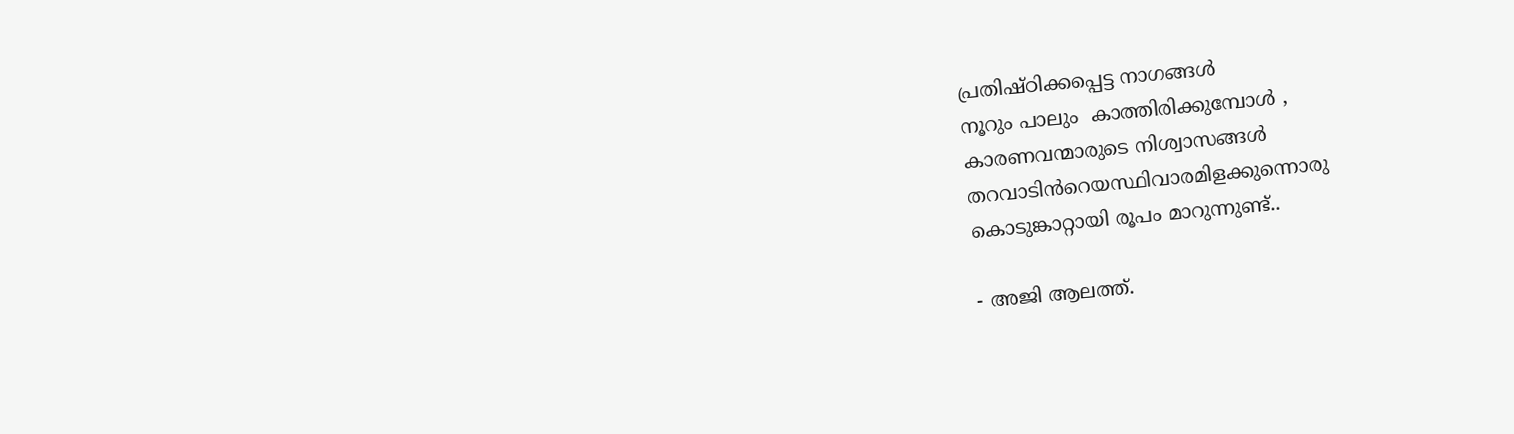പ്രതിഷ്ഠിക്കപ്പെട്ട നാഗങ്ങൾ
നൂറും പാലും  കാത്തിരിക്കുമ്പോൾ ,
കാരണവന്മാരുടെ നിശ്വാസങ്ങൾ
തറവാടിൻറെയസ്ഥിവാരമിളക്കുന്നൊരു
കൊടുങ്കാറ്റായി രൂപം മാറുന്നുണ്ട്..

- അജി ആലത്ത്.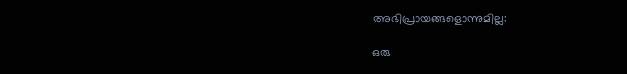അഭിപ്രായങ്ങളൊന്നുമില്ല:

ഒരു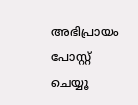അഭിപ്രായം പോസ്റ്റ് ചെയ്യൂ